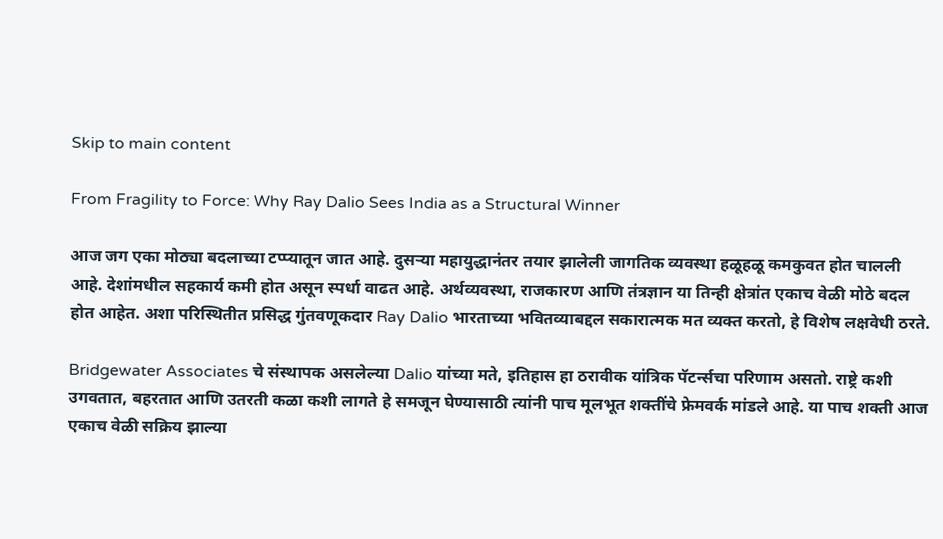Skip to main content

From Fragility to Force: Why Ray Dalio Sees India as a Structural Winner

आज जग एका मोठ्या बदलाच्या टप्प्यातून जात आहे. दुसऱ्या महायुद्धानंतर तयार झालेली जागतिक व्यवस्था हळूहळू कमकुवत होत चालली आहे. देशांमधील सहकार्य कमी होत असून स्पर्धा वाढत आहे. अर्थव्यवस्था, राजकारण आणि तंत्रज्ञान या तिन्ही क्षेत्रांत एकाच वेळी मोठे बदल होत आहेत. अशा परिस्थितीत प्रसिद्ध गुंतवणूकदार Ray Dalio भारताच्या भवितव्याबद्दल सकारात्मक मत व्यक्त करतो, हे विशेष लक्षवेधी ठरते.

Bridgewater Associates चे संस्थापक असलेल्या Dalio यांच्या मते, इतिहास हा ठरावीक यांत्रिक पॅटर्न्सचा परिणाम असतो. राष्ट्रे कशी उगवतात, बहरतात आणि उतरती कळा कशी लागते हे समजून घेण्यासाठी त्यांनी पाच मूलभूत शक्तींचे फ्रेमवर्क मांडले आहे. या पाच शक्ती आज एकाच वेळी सक्रिय झाल्या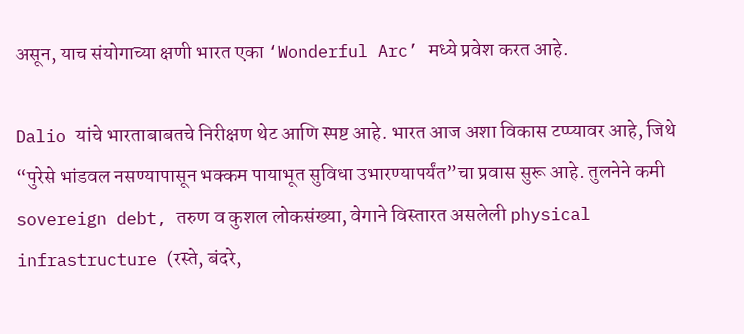असून, याच संयोगाच्या क्षणी भारत एका ‘Wonderful Arc’ मध्ये प्रवेश करत आहे.

Dalio यांचे भारताबाबतचे निरीक्षण थेट आणि स्पष्ट आहे. भारत आज अशा विकास टप्प्यावर आहे, जिथे “पुरेसे भांडवल नसण्यापासून भक्कम पायाभूत सुविधा उभारण्यापर्यंत”चा प्रवास सुरू आहे. तुलनेने कमी sovereign debt, तरुण व कुशल लोकसंख्या, वेगाने विस्तारत असलेली physical infrastructure (रस्ते, बंदरे,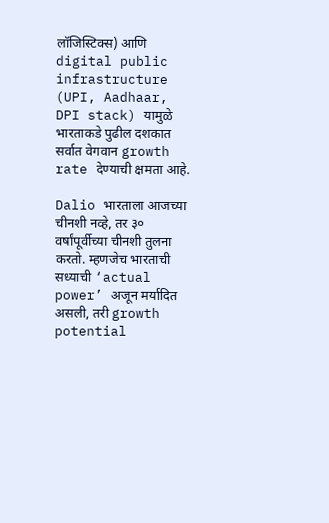लॉजिस्टिक्स) आणि digital public infrastructure (UPI, Aadhaar, DPI stack) यामुळे भारताकडे पुढील दशकात सर्वात वेगवान growth rate देण्याची क्षमता आहे.

Dalio भारताला आजच्या चीनशी नव्हे, तर ३० वर्षांपूर्वीच्या चीनशी तुलना करतो. म्हणजेच भारताची सध्याची ‘actual power’ अजून मर्यादित असली, तरी growth potential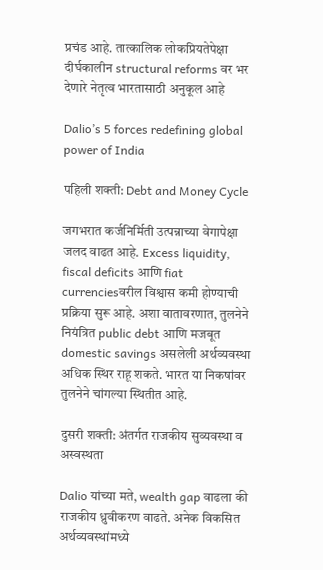प्रचंड आहे. तात्कालिक लोकप्रियतेपेक्षा दीर्घकालीन structural reforms वर भर देणारे नेतृत्व भारतासाठी अनुकूल आहे

Dalio’s 5 forces redefining global power of India

पहिली शक्ती: Debt and Money Cycle

जगभरात कर्जनिर्मिती उत्पन्नाच्या वेगापेक्षा जलद वाढत आहे. Excess liquidity, fiscal deficits आणि fiat currenciesवरील विश्वास कमी होण्याची प्रक्रिया सुरू आहे. अशा वातावरणात, तुलनेने नियंत्रित public debt आणि मजबूत domestic savings असलेली अर्थव्यवस्था अधिक स्थिर राहू शकते. भारत या निकषांवर तुलनेने चांगल्या स्थितीत आहे.

दुसरी शक्ती: अंतर्गत राजकीय सुव्यवस्था व अस्वस्थता

Dalio यांच्या मते, wealth gap वाढला की राजकीय ध्रुवीकरण वाढते. अनेक विकसित अर्थव्यवस्थांमध्ये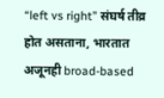“left vs right” संघर्ष तीव्र होत असताना, भारतात अजूनही broad-based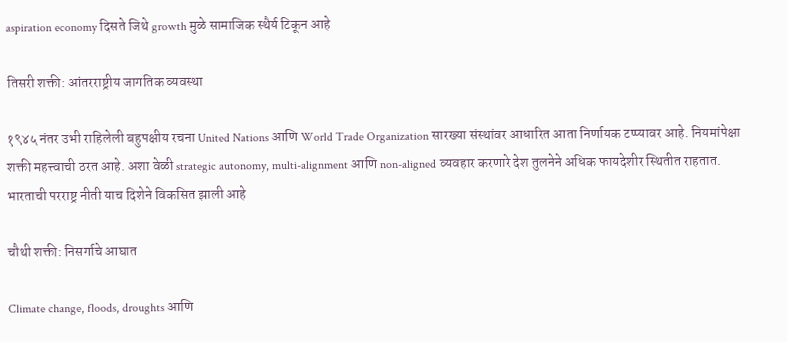aspiration economy दिसते जिथे growth मुळे सामाजिक स्थैर्य टिकून आहे

तिसरी शक्ती: आंतरराष्ट्रीय जागतिक व्यवस्था

१९४५ नंतर उभी राहिलेली बहुपक्षीय रचना United Nations आणि World Trade Organization सारख्या संस्थांवर आधारित आता निर्णायक टप्प्यावर आहे. नियमांपेक्षा शक्ती महत्त्वाची ठरत आहे. अशा वेळी strategic autonomy, multi-alignment आणि non-aligned व्यवहार करणारे देश तुलनेने अधिक फायदेशीर स्थितीत राहतात. भारताची परराष्ट्र नीती याच दिशेने विकसित झाली आहे

चौथी शक्ती: निसर्गाचे आघात

Climate change, floods, droughts आणि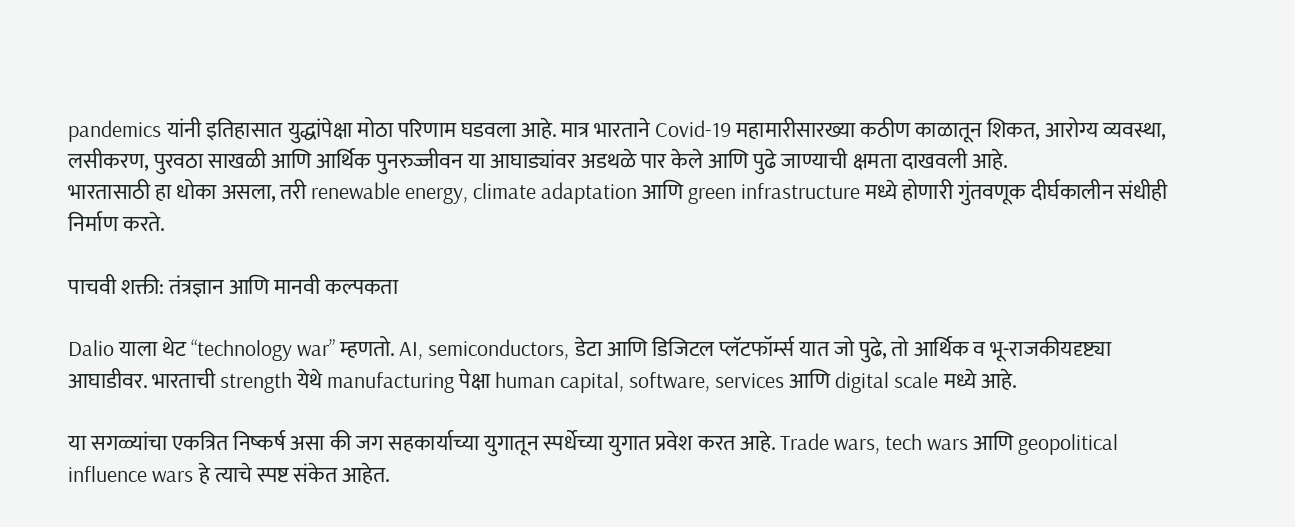pandemics यांनी इतिहासात युद्धांपेक्षा मोठा परिणाम घडवला आहे. मात्र भारताने Covid-19 महामारीसारख्या कठीण काळातून शिकत, आरोग्य व्यवस्था, लसीकरण, पुरवठा साखळी आणि आर्थिक पुनरुज्जीवन या आघाड्यांवर अडथळे पार केले आणि पुढे जाण्याची क्षमता दाखवली आहे.
भारतासाठी हा धोका असला, तरी renewable energy, climate adaptation आणि green infrastructure मध्ये होणारी गुंतवणूक दीर्घकालीन संधीही निर्माण करते.

पाचवी शक्ती: तंत्रज्ञान आणि मानवी कल्पकता

Dalio याला थेट “technology war” म्हणतो. AI, semiconductors, डेटा आणि डिजिटल प्लॅटफॉर्म्स यात जो पुढे, तो आर्थिक व भू-राजकीयदृष्ट्या आघाडीवर. भारताची strength येथे manufacturing पेक्षा human capital, software, services आणि digital scale मध्ये आहे.

या सगळ्यांचा एकत्रित निष्कर्ष असा की जग सहकार्याच्या युगातून स्पर्धेच्या युगात प्रवेश करत आहे. Trade wars, tech wars आणि geopolitical influence wars हे त्याचे स्पष्ट संकेत आहेत.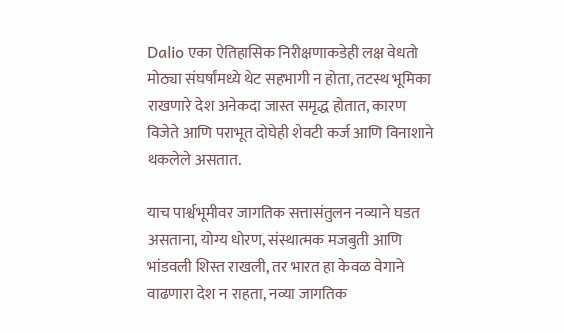Dalio एका ऐतिहासिक निरीक्षणाकडेही लक्ष वेधतो मोठ्या संघर्षांमध्ये थेट सहभागी न होता, तटस्थ भूमिका राखणारे देश अनेकदा जास्त समृद्ध होतात, कारण विजेते आणि पराभूत दोघेही शेवटी कर्ज आणि विनाशाने थकलेले असतात.

याच पार्श्वभूमीवर जागतिक सत्तासंतुलन नव्याने घडत असताना, योग्य धोरण, संस्थात्मक मजबुती आणि भांडवली शिस्त राखली, तर भारत हा केवळ वेगाने वाढणारा देश न राहता, नव्या जागतिक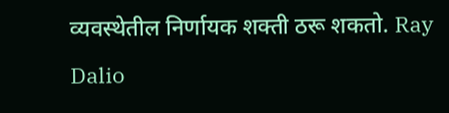व्यवस्थेतील निर्णायक शक्ती ठरू शकतो. Ray Dalio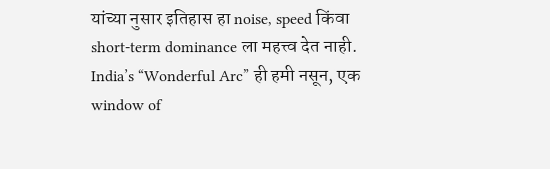यांच्या नुसार इतिहास हा noise, speed किंवा short-term dominance ला महत्त्व देत नाही. India’s “Wonderful Arc” ही हमी नसून, एक window of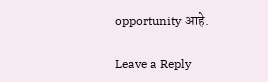opportunity आहे.

Leave a Reply